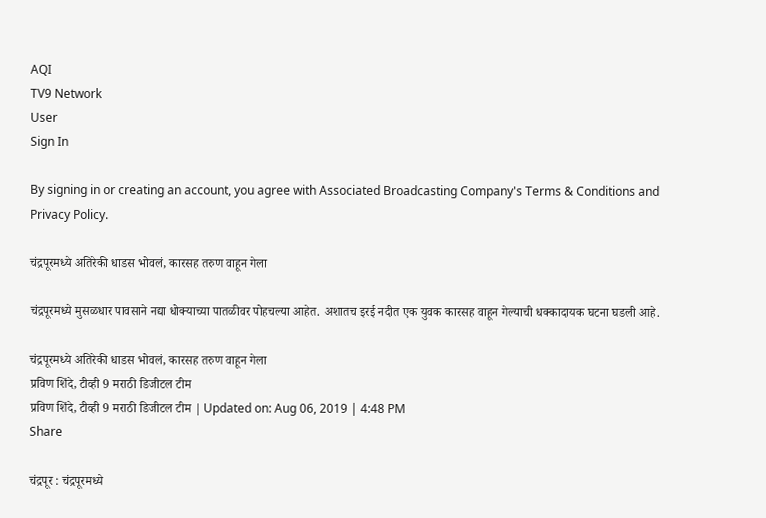AQI
TV9 Network
User
Sign In

By signing in or creating an account, you agree with Associated Broadcasting Company's Terms & Conditions and Privacy Policy.

चंद्रपूरमध्ये अतिरेकी धाडस भोवलं, कारसह तरुण वाहून गेला

चंद्रपूरमध्ये मुसळधार पावसाने नद्या धोक्याच्या पातळीवर पोहचल्या आहेत. अशातच इरई नदीत एक युवक कारसह वाहून गेल्याची धक्कादायक घटना घडली आहे.

चंद्रपूरमध्ये अतिरेकी धाडस भोवलं, कारसह तरुण वाहून गेला
प्रविण शिंदे, टीव्ही 9 मराठी डिजीटल टीम
प्रविण शिंदे, टीव्ही 9 मराठी डिजीटल टीम | Updated on: Aug 06, 2019 | 4:48 PM
Share

चंद्रपूर : चंद्रपूरमध्ये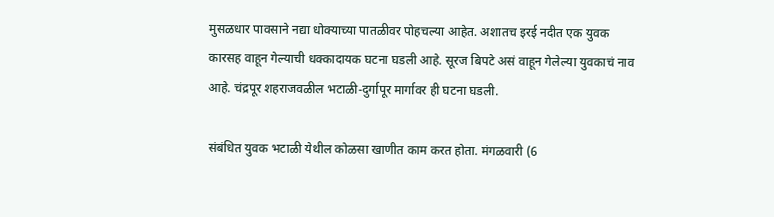मुसळधार पावसाने नद्या धोक्याच्या पातळीवर पोहचल्या आहेत. अशातच इरई नदीत एक युवक कारसह वाहून गेल्याची धक्कादायक घटना घडली आहे. सूरज बिपटे असं वाहून गेलेल्या युवकाचं नाव आहे. चंद्रपूर शहराजवळील भटाळी-दुर्गापूर मार्गावर ही घटना घडली.

संबंधित युवक भटाळी येथील कोळसा खाणीत काम करत होता. मंगळवारी (6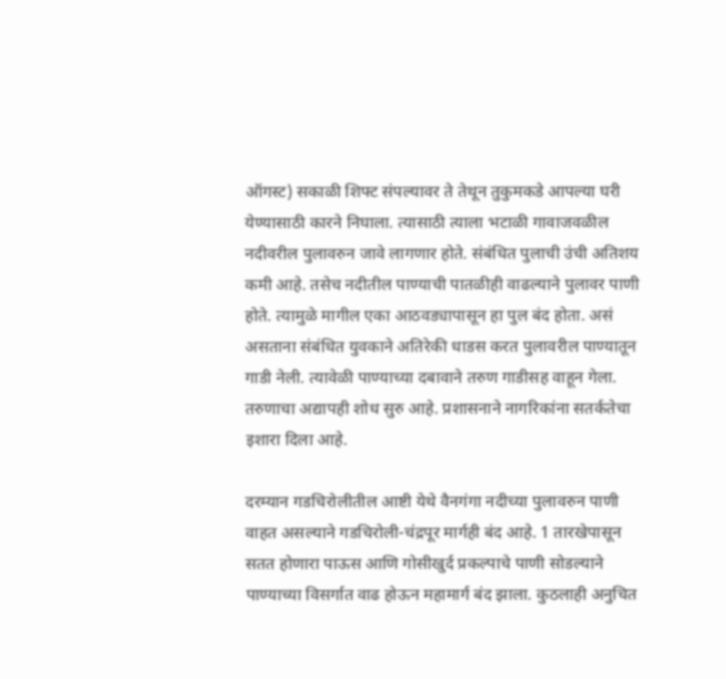ऑगस्ट) सकाळी शिफ्ट संपल्यावर ते तेथून तुकुमकडे आपल्या घरी येण्यासाठी कारने निघाला. त्यासाठी त्याला भटाळी गावाजवळील नदीवरील पुलावरुन जावे लागणार होते. संबंधित पुलाची उंची अतिशय कमी आहे. तसेच नदीतील पाण्याची पातळीही वाढल्याने पुलावर पाणी होते. त्यामुळे मागील एका आठवड्यापासून हा पुल बंद होता. असं असताना संबंधित युवकाने अतिरेकी धाडस करत पुलावरील पाण्यातून गाडी नेली. त्यावेळी पाण्याच्या दबावाने तरुण गाडीसह वाहून गेला. तरुणाचा अद्यापही शोध सुरु आहे. प्रशासनाने नागरिकांना सतर्कतेचा इशारा दिला आहे.

दरम्यान गडचिरोलीतील आष्टी येथे वैनगंगा नदीच्या पुलावरुन पाणी वाहत असल्याने गडचिरोली-चंद्रपूर मार्गही बंद आहे. 1 तारखेपासून सतत होणारा पाऊस आणि गोसीखुर्द प्रकल्पाचे पाणी सोडल्याने पाण्याच्या विसर्गात वाढ होऊन महामार्ग बंद झाला. कुठलाही अनुचित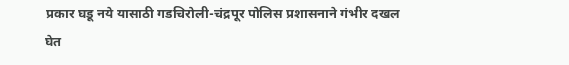प्रकार घडू नये यासाठी गडचिरोली-चंद्रपूर पोलिस प्रशासनाने गंभीर दखल घेत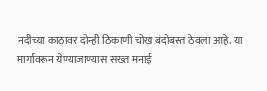नदीच्या काठावर दोन्ही ठिकाणी चोख बंदोबस्त ठेवला आहे. या मार्गावरून येण्याजाण्यास सख्त मनाई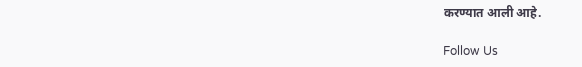करण्यात आली आहे.

Follow Us